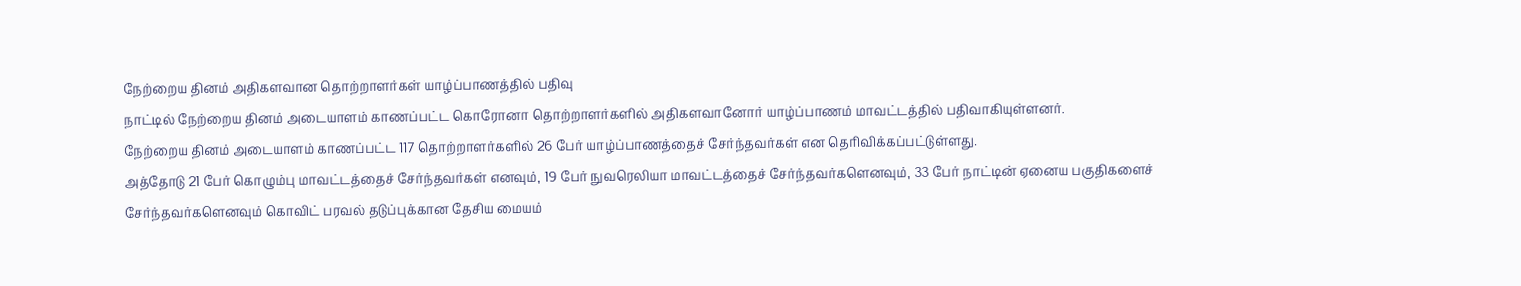நேற்றைய தினம் அதிகளவான தொற்றாளர்கள் யாழ்ப்பாணத்தில் பதிவு
நாட்டில் நேற்றைய தினம் அடையாளம் காணப்பட்ட கொரோனா தொற்றாளர்களில் அதிகளவானோர் யாழ்ப்பாணம் மாவட்டத்தில் பதிவாகியுள்ளனர்.
நேற்றைய தினம் அடையாளம் காணப்பட்ட 117 தொற்றாளர்களில் 26 பேர் யாழ்ப்பாணத்தைச் சேர்ந்தவர்கள் என தெரிவிக்கப்பட்டுள்ளது.
அத்தோடு 21 பேர் கொழும்பு மாவட்டத்தைச் சேர்ந்தவர்கள் எனவும், 19 பேர் நுவரெலியா மாவட்டத்தைச் சேர்ந்தவர்களெனவும், 33 பேர் நாட்டின் ஏனைய பகுதிகளைச் சேர்ந்தவர்களெனவும் கொவிட் பரவல் தடுப்புக்கான தேசிய மையம்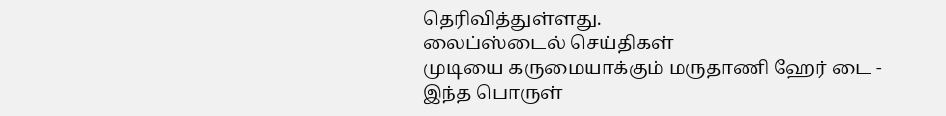தெரிவித்துள்ளது.
லைப்ஸ்டைல் செய்திகள்
முடியை கருமையாக்கும் மருதாணி ஹேர் டை - இந்த பொருள்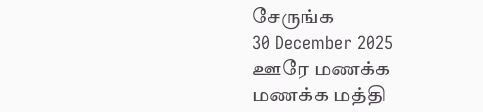சேருங்க
30 December 2025
ஊரே மணக்க மணக்க மத்தி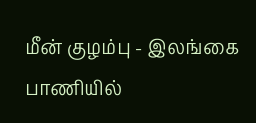மீன் குழம்பு - இலங்கை பாணியில்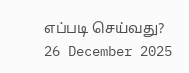எப்படி செய்வது?
26 December 2025